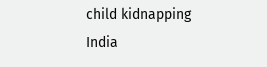child kidnapping India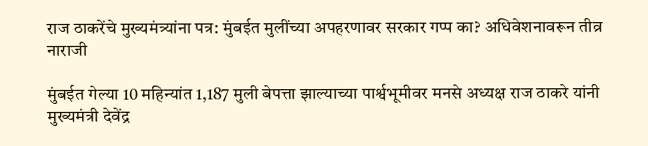राज ठाकरेंचे मुख्यमंत्र्यांना पत्र: मुंबईत मुलींच्या अपहरणावर सरकार गप्प का? अधिवेशनावरून तीव्र नाराजी

मुंबईत गेल्या 10 महिन्यांत 1,187 मुली बेपत्ता झाल्याच्या पार्श्वभूमीवर मनसे अध्यक्ष राज ठाकरे यांनी मुख्यमंत्री देवेंद्र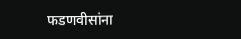फडणवीसांना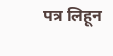पत्र लिहून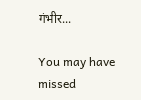गंभीर...

You may have missed